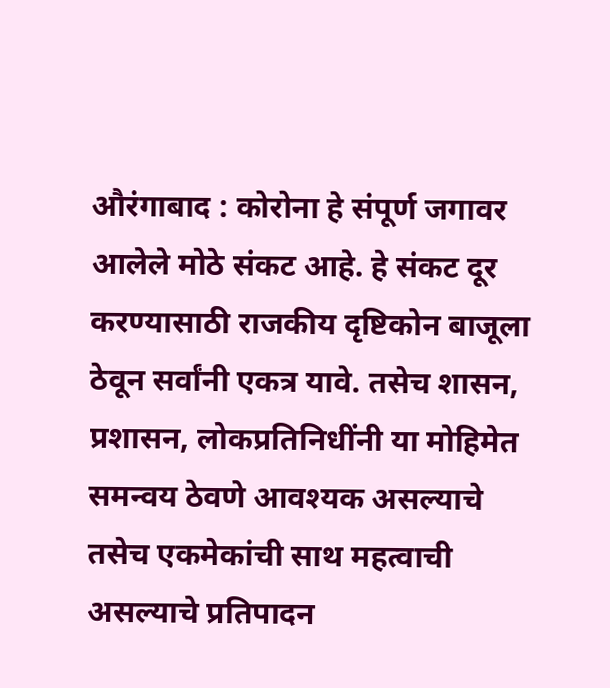औरंगाबाद : कोरोना हे संपूर्ण जगावर आलेले मोठे संकट आहे. हे संकट दूर करण्यासाठी राजकीय दृष्टिकोन बाजूला ठेवून सर्वांनी एकत्र यावे. तसेच शासन, प्रशासन, लोकप्रतिनिधींनी या मोहिमेत समन्वय ठेवणे आवश्यक असल्याचे तसेच एकमेकांची साथ महत्वाची असल्याचे प्रतिपादन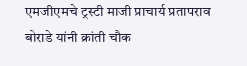एमजीएमचे ट्रस्टी माजी प्राचार्य प्रतापराव बोराडे यांनी क्रांती चौक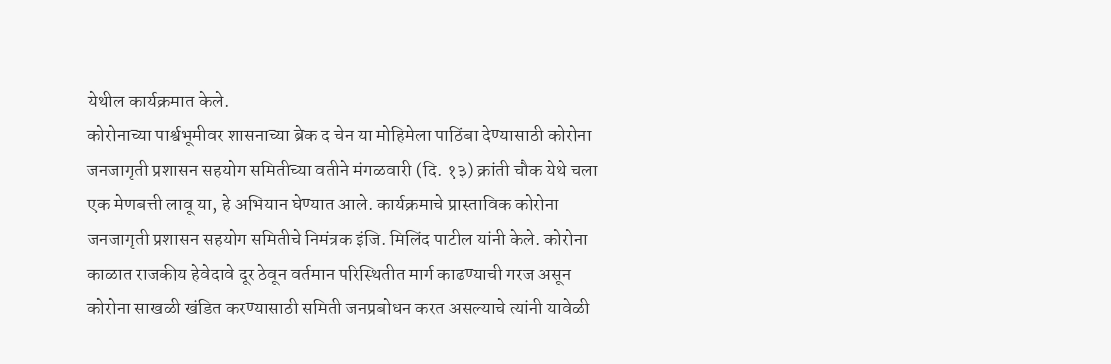येथील कार्यक्रमात केले.
कोरोनाच्या पार्श्वभूमीवर शासनाच्या ब्रेक द चेन या मोहिमेला पाठिंबा देण्यासाठी कोरोना जनजागृती प्रशासन सहयोग समितीच्या वतीने मंगळवारी (दि. १३) क्रांती चौक येथे चला एक मेणबत्ती लावू या, हे अभियान घेण्यात आले. कार्यक्रमाचे प्रास्ताविक कोरोना जनजागृती प्रशासन सहयोग समितीचे निमंत्रक इंजि. मिलिंद पाटील यांनी केले. कोरोना काळात राजकीय हेवेदावे दूर ठेवून वर्तमान परिस्थितीत मार्ग काढण्याची गरज असून कोरोना साखळी खंडित करण्यासाठी समिती जनप्रबोधन करत असल्याचे त्यांनी यावेळी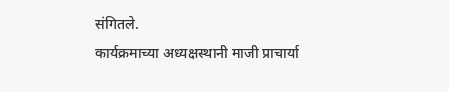संगितले.
कार्यक्रमाच्या अध्यक्षस्थानी माजी प्राचार्या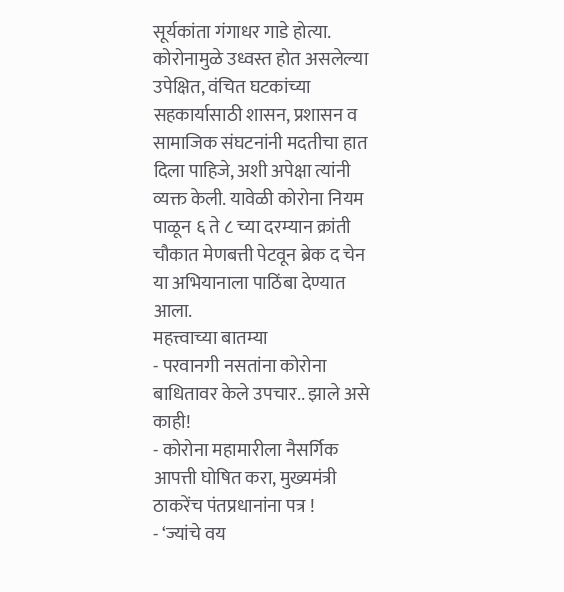सूर्यकांता गंगाधर गाडे होत्या. कोरोनामुळे उध्वस्त होत असलेल्या उपेक्षित, वंचित घटकांच्या सहकार्यासाठी शासन, प्रशासन व सामाजिक संघटनांनी मदतीचा हात दिला पाहिजे, अशी अपेक्षा त्यांनी व्यक्त केली. यावेळी कोरोना नियम पाळून ६ ते ८ च्या दरम्यान क्रांती चौकात मेणबत्ती पेटवून ब्रेक द चेन या अभियानाला पाठिंबा देण्यात आला.
महत्त्वाच्या बातम्या
- परवानगी नसतांना कोरोना बाधितावर केले उपचार.. झाले असे काही!
- कोरोना महामारीला नैसर्गिक आपत्ती घोषित करा, मुख्यमंत्री ठाकरेंच पंतप्रधानांना पत्र !
- ‘ज्यांचे वय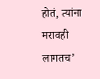होतं, त्यांना मरावही लागतच’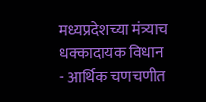मध्यप्रदेशच्या मंत्र्याच धक्कादायक विधान
- आर्थिक चणचणीत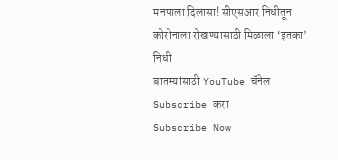मनपाला दिलासा! सीएसआर निधीतून कोरोनाला रोखण्यासाठी मिळाला ‘इतका’ निधी
बातम्यांसाठी YouTube चॅनेल Subscribe करा
Subscribe Now